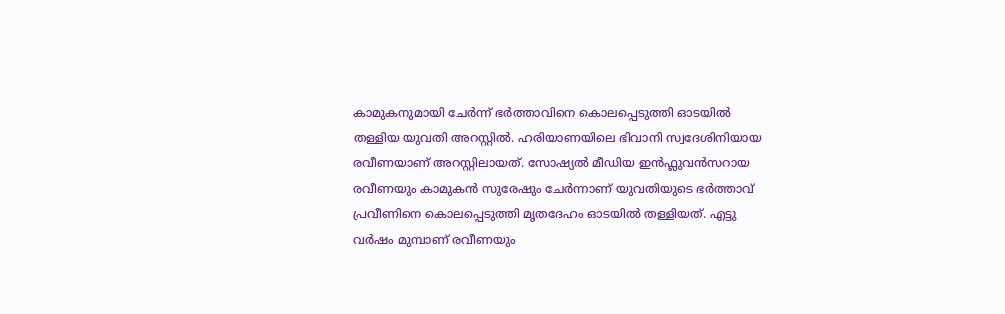കാമുകനുമായി ചേർന്ന് ഭർത്താവിനെ കൊലപ്പെടുത്തി ഓടയിൽ തള്ളിയ യുവതി അറസ്റ്റിൽ. ഹരിയാണയിലെ ഭിവാനി സ്വദേശിനിയായ രവീണയാണ് അറസ്റ്റിലായത്. സോഷ്യൽ മീഡിയ ഇൻഫ്ലുവൻസറായ രവീണയും കാമുകൻ സുരേഷും ചേർന്നാണ് യുവതിയുടെ ഭർത്താവ് പ്രവീണിനെ കൊലപ്പെടുത്തി മൃതദേഹം ഓടയിൽ തള്ളിയത്. എട്ടു വർഷം മുമ്പാണ് രവീണയും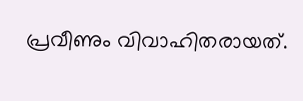പ്രവീണും വിവാഹിതരായത്.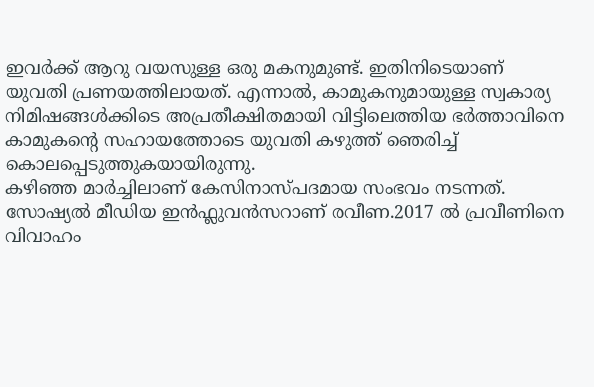ഇവർക്ക് ആറു വയസുള്ള ഒരു മകനുമുണ്ട്. ഇതിനിടെയാണ് യുവതി പ്രണയത്തിലായത്. എന്നാൽ, കാമുകനുമായുള്ള സ്വകാര്യ നിമിഷങ്ങൾക്കിടെ അപ്രതീക്ഷിതമായി വിട്ടിലെത്തിയ ഭർത്താവിനെ കാമുകന്റെ സഹായത്തോടെ യുവതി കഴുത്ത് ഞെരിച്ച് കൊലപ്പെടുത്തുകയായിരുന്നു.
കഴിഞ്ഞ മാർച്ചിലാണ് കേസിനാസ്പദമായ സംഭവം നടന്നത്. സോഷ്യൽ മീഡിയ ഇൻഫ്ലുവൻസറാണ് രവീണ.2017 ൽ പ്രവീണിനെ വിവാഹം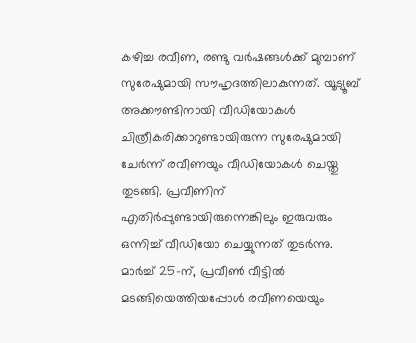കഴിച്ച രവീണ, രണ്ടു വർഷങ്ങൾക്ക് മുമ്പാണ് സുരേഷുമായി സൗഹൃദത്തിലാകുന്നത്. യൂട്യൂബ് അക്കൗണ്ടിനായി വീഡിയോകൾ ചിത്രീകരിക്കാറുണ്ടായിരുന്ന സുരേഷുമായി ചേർന്ന് രവീണയും വീഡിയോകൾ ചെയ്തു തുടങ്ങി. പ്രവീണിന് എതിർപ്പുണ്ടായിരുന്നെങ്കിലും ഇരുവരും ഒന്നിച്ച് വീഡിയോ ചെയ്യുന്നത് തുടർന്നു. മാർച്ച് 25-ന്, പ്രവീൺ വീട്ടിൽ മടങ്ങിയെത്തിയപ്പോൾ രവീണയെയും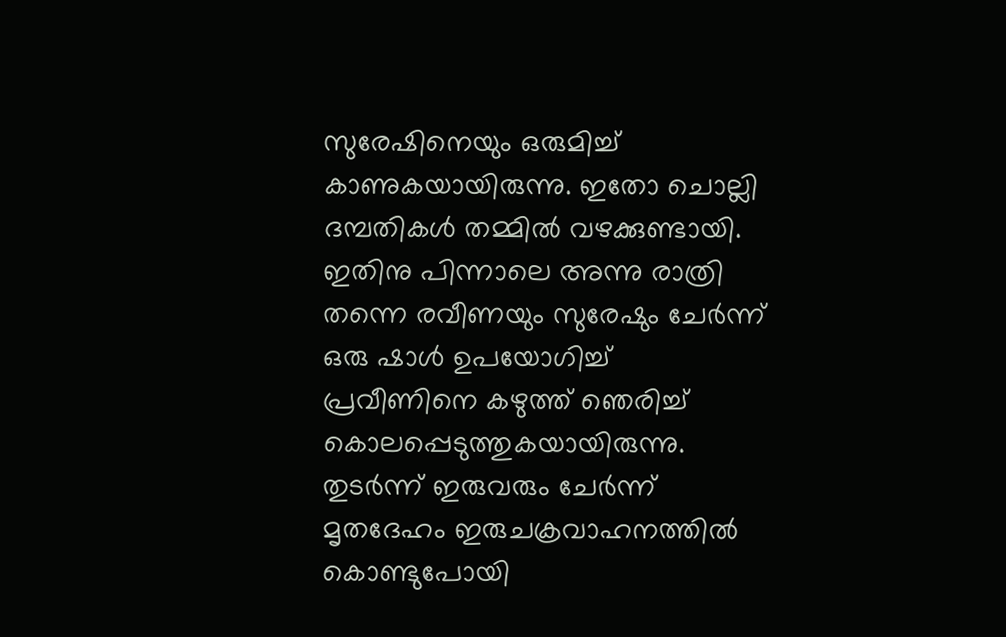സുരേഷിനെയും ഒരുമിച്ച് കാണുകയായിരുന്നു. ഇതോ ചൊല്ലി ദമ്പതികൾ തമ്മിൽ വഴക്കുണ്ടായി.
ഇതിനു പിന്നാലെ അന്നു രാത്രി തന്നെ രവീണയും സുരേഷും ചേർന്ന് ഒരു ഷാൾ ഉപയോഗിച്ച് പ്രവീണിനെ കഴുത്ത് ഞെരിച്ച് കൊലപ്പെടുത്തുകയായിരുന്നു. തുടർന്ന് ഇരുവരും ചേർന്ന് മൃതദേഹം ഇരുചക്രവാഹനത്തിൽ കൊണ്ടുപോയി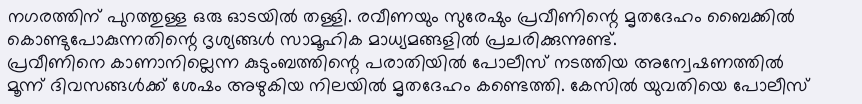നഗരത്തിന് പുറത്തുള്ള ഒരു ഓടയിൽ തള്ളി. രവീണയും സുരേഷും പ്രവീണിന്റെ മൃതദേഹം ബൈക്കിൽ കൊണ്ടുപോകുന്നതിന്റെ ദൃശ്യങ്ങൾ സാമൂഹിക മാധ്യമങ്ങളിൽ പ്രചരിക്കുന്നുണ്ട്.
പ്രവീണിനെ കാണാനില്ലെന്ന കുടുംബത്തിന്റെ പരാതിയിൽ പോലീസ് നടത്തിയ അന്വേഷണത്തിൽ മൂന്ന് ദിവസങ്ങൾക്ക് ശേഷം അഴുകിയ നിലയിൽ മൃതദേഹം കണ്ടെത്തി. കേസിൽ യുവതിയെ പോലീസ്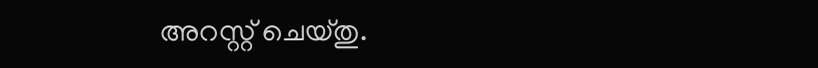അറസ്റ്റ് ചെയ്തു.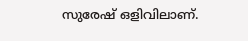സുരേഷ് ഒളിവിലാണ്.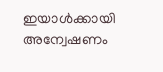ഇയാൾക്കായി അന്വേഷണം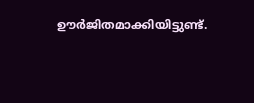ഊർജിതമാക്കിയിട്ടുണ്ട്.